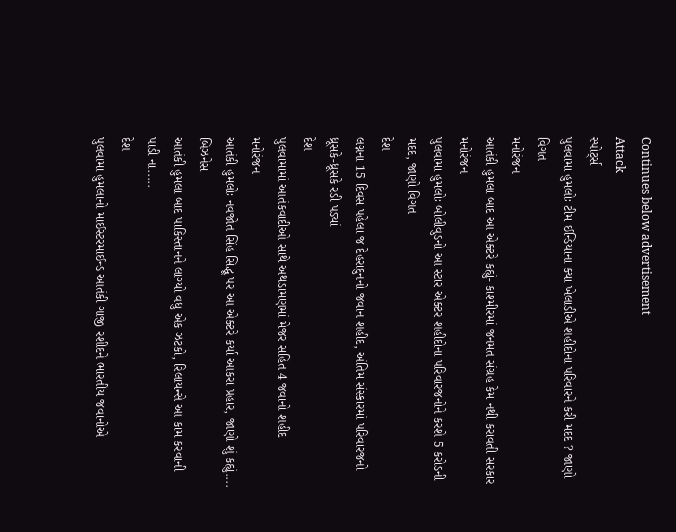Continues below advertisement
Attack
સ્પોર્ટ્સ
પુલવામા હુમલોઃ ટીમ ઈન્ડિયાના ક્યા ખેલાડીએ શહીદોના પરિવારને કરી મદદ ? જાણો વિગત
મનોરંજન
આતંકી હુમલા બાદ આ એક્ટરે કહ્યું- કાશ્મીરમાં જનમત સંગ્રહ કેમ નથી કરાવતી સરકાર
મનોરંજન
પુલવામા હુમલોઃ બોલીવુડનો આ સ્ટાર એક્ટર શહીદોના પરિવારજનોને કરશે 5 કરોડની મદદ, જાણો વિગત
દેશ
લગ્નના 15 દિવસ પહેલા જ દેહરાદુનનો જવાન શહીદ, અંતિમ સંસ્કારમાં પરિવારજનો ધ્રૂસકે-ધ્રૂસકે રડી પડ્યાં
દેશ
પુલવામામાં આતંકવાદીઓ સાથે અથડામણમાં મેજર સહિત 4 જવાનો શહીદ
મનોરંજન
આતંકી હુમલોઃ નવજોત સિંહ સિદ્ધૂ પર આ એક્ટરે કર્યા આકરા પ્રહાર, જાણો શું કહ્યું....
બિઝનેસ
આતંકી હુમલા બાદ પાકિસ્તાનને લાગ્યો વધુ એક ઝટકો, રિલાયન્સે આ કામ કરવાની પાડી ના.....
દેશ
પુલવામા હુમલાનો માઈસ્ટરમાઈન્ડ આતંકી ગાજી રશીદને ભારતીય જવાનોએ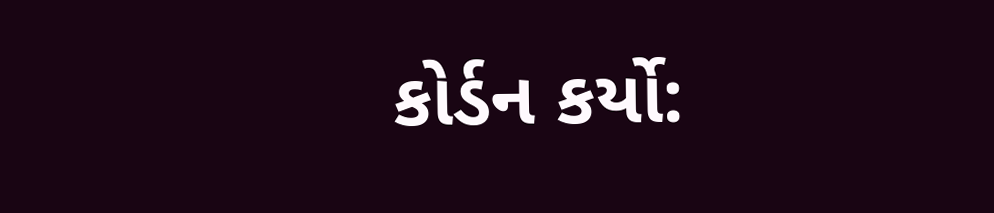કોર્ડન કર્યો: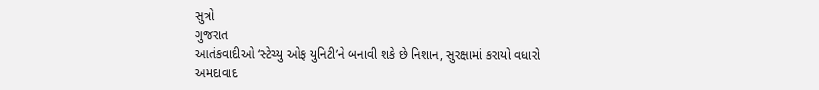સુત્રો
ગુજરાત
આતંકવાદીઓ ‘સ્ટેચ્યુ ઓફ યુનિટી’ને બનાવી શકે છે નિશાન, સુરક્ષામાં કરાયો વધારો
અમદાવાદ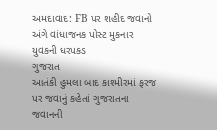અમદાવાદ: FB પર શહીદ જવાનો અંગે વાંધાજનક પોસ્ટ મુકનાર યુવકની ધરપકડ
ગુજરાત
આતંકી હુમલા બાદ કાશ્મીરમાં ફરજ પર જવાનું કહેતાં ગુજરાતના જવાનની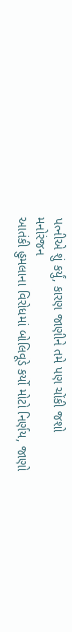પત્નીએ શું કર્યું, કારણ જાણીને તમે પણ ચોંકી જશો
મનોરંજન
આતંકી હુમલાના વિરોધમાં બોલિવૂડે કર્યો મોટો નિર્ણય, જાણો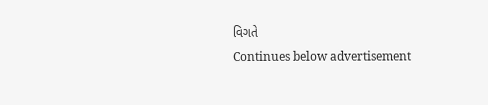વિગતે
Continues below advertisement